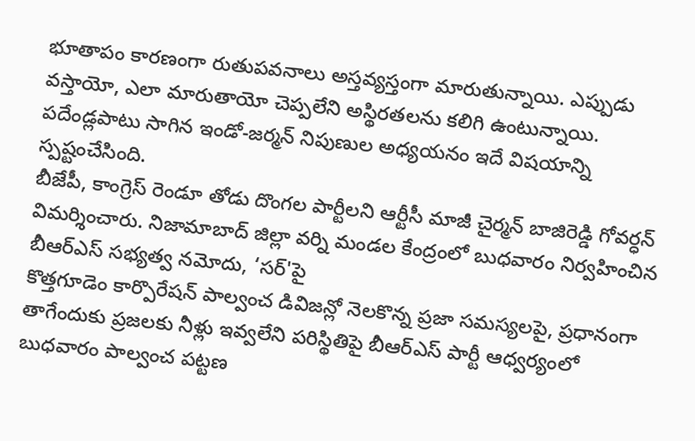భూతాపం కారణంగా రుతుపవనాలు అస్తవ్యస్తంగా మారుతున్నాయి. ఎప్పుడు వస్తాయో, ఎలా మారుతాయో చెప్పలేని అస్థిరతలను కలిగి ఉంటున్నాయి. పదేండ్లపాటు సాగిన ఇండో-జర్మన్ నిపుణుల అధ్యయనం ఇదే విషయాన్ని స్పష్టంచేసింది.
బీజేపీ, కాంగ్రెస్ రెండూ తోడు దొంగల పార్టీలని ఆర్టీసీ మాజీ చైర్మన్ బాజిరెడ్డి గోవర్ధన్ విమర్శించారు. నిజామాబాద్ జిల్లా వర్ని మండల కేంద్రంలో బుధవారం నిర్వహించిన బీఆర్ఎస్ సభ్యత్వ నమోదు, ‘సర్'పై
కొత్తగూడెం కార్పొరేషన్ పాల్వంచ డివిజన్లో నెలకొన్న ప్రజా సమస్యలపై, ప్రధానంగా తాగేందుకు ప్రజలకు నీళ్లు ఇవ్వలేని పరిస్థితిపై బీఆర్ఎస్ పార్టీ ఆధ్వర్యంలో బుధవారం పాల్వంచ పట్టణ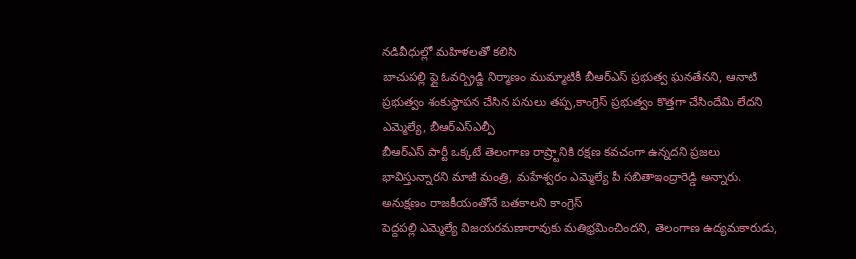నడివీధుల్లో మహిళలతో కలిసి
బాచుపల్లి ఫ్లై ఓవర్బ్రిడ్జి నిర్మాణం ముమ్మాటికీ బీఆర్ఎస్ ప్రభుత్వ ఘనతేనని, ఆనాటి ప్రభుత్వం శంకుస్థాపన చేసిన పనులు తప్ప,కాంగ్రెస్ ప్రభుత్వం కొత్తగా చేసిందేమి లేదని ఎమ్మెల్యే, బీఆర్ఎస్ఎల్పీ
బీఆర్ఎస్ పార్టీ ఒక్కటే తెలంగాణ రాష్ర్టానికి రక్షణ కవచంగా ఉన్నదని ప్రజలు భావిస్తున్నారని మాజీ మంత్రి, మహేశ్వరం ఎమ్మెల్యే పీ సబితాఇంద్రారెడ్డి అన్నారు. అనుక్షణం రాజకీయంతోనే బతకాలని కాంగ్రెస్
పెద్దపల్లి ఎమ్మెల్యే విజయరమణారావుకు మతిభ్రమించిందని, తెలంగాణ ఉద్యమకారుడు,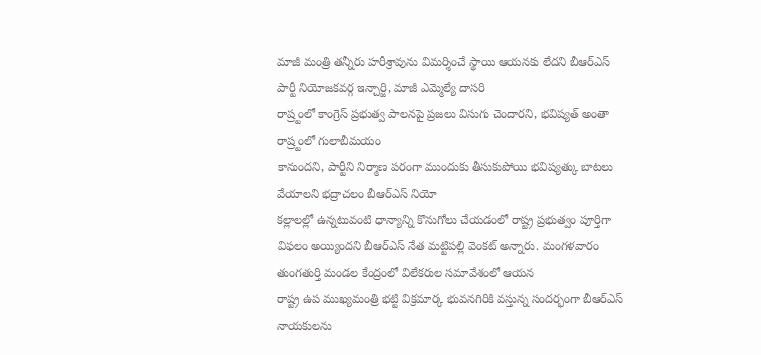మాజీ మంత్రి తన్నీరు హరీశ్రావును విమర్శించే స్థాయి ఆయనకు లేదని బీఆర్ఎస్ పార్టీ నియోజకవర్గ ఇన్చార్జి, మాజీ ఎమ్మెల్యే దాసరి
రాష్ర్టంలో కాంగ్రెస్ ప్రభుత్వ పాలనపై ప్రజలు విసుగు చెందారని, భవిష్యత్ అంతా రాష్ర్టంలో గులాబీమయం
కానుందని, పార్టీని నిర్మాణ పరంగా ముందుకు తీసుకుపోయి భవిష్యత్కు బాటలు వేయాలని భద్రాచలం బీఆర్ఎస్ నియో
కల్లాలల్లో ఉన్నటువంటి ధాన్యాన్ని కొనుగోలు చేయడంలో రాష్ట్ర ప్రభుత్వం పూర్తిగా విఫలం అయ్యిందని బీఆర్ఎస్ నేత మట్టిపల్లి వెంకట్ అన్నారు. మంగళవారం తుంగతుర్తి మండల కేంద్రంలో విలేకరుల సమావేశంలో ఆయన
రాష్ట్ర ఉప ముఖ్యమంత్రి భట్టి విక్రమార్క భువనగిరికి వస్తున్న సందర్భంగా బీఆర్ఎస్ నాయకులను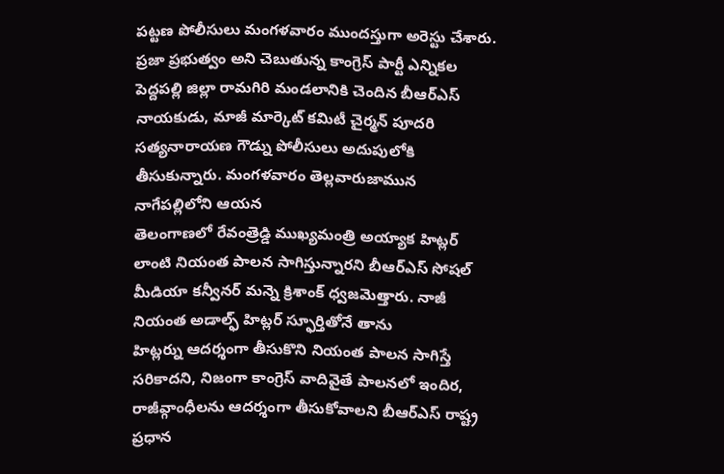పట్టణ పోలీసులు మంగళవారం ముందస్తుగా అరెస్టు చేశారు. ప్రజా ప్రభుత్వం అని చెబుతున్న కాంగ్రెస్ పార్టీ ఎన్నికల
పెద్దపల్లి జిల్లా రామగిరి మండలానికి చెందిన బీఆర్ఎస్ నాయకుడు, మాజీ మార్కెట్ కమిటీ చైర్మన్ పూదరి సత్యనారాయణ గౌడ్ను పోలీసులు అదుపులోకి తీసుకున్నారు. మంగళవారం తెల్లవారుజామున నాగేపల్లిలోని ఆయన
తెలంగాణలో రేవంత్రెడ్డి ముఖ్యమంత్రి అయ్యాక హిట్లర్ లాంటి నియంత పాలన సాగిస్తున్నారని బీఆర్ఎస్ సోషల్ మీడియా కన్వీనర్ మన్నె క్రిశాంక్ ధ్వజమెత్తారు. నాజీ నియంత అడాల్ఫ్ హిట్లర్ స్ఫూర్తితోనే తాను
హిట్లర్ను ఆదర్శంగా తీసుకొని నియంత పాలన సాగిస్తే సరికాదని, నిజంగా కాంగ్రెస్ వాదివైతే పాలనలో ఇందిర, రాజీవ్గాంధీలను ఆదర్శంగా తీసుకోవాలని బీఆర్ఎస్ రాష్ట్ర ప్రధాన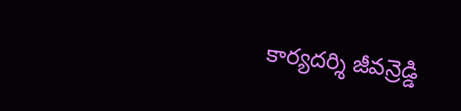కార్యదర్శి జీవన్రెడ్డి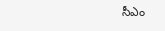సీఎం